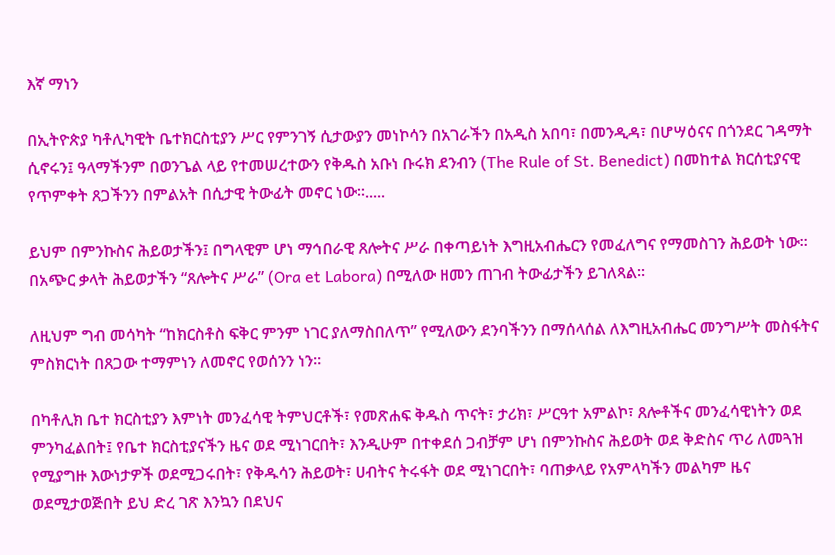እኛ ማነን

በኢትዮጵያ ካቶሊካዊት ቤተክርስቲያን ሥር የምንገኝ ሲታውያን መነኮሳን በአገራችን በአዲስ አበባ፣ በመንዲዳ፣ በሆሣዕናና በጎንደር ገዳማት ሲኖሩን፤ ዓላማችንም በወንጌል ላይ የተመሠረተውን የቅዱስ አቡነ ቡሩክ ደንብን (The Rule of St. Benedict) በመከተል ክርሰቲያናዊ የጥምቀት ጸጋችንን በምልአት በሲታዊ ትውፊት መኖር ነው።.....

ይህም በምንኩስና ሕይወታችን፤ በግላዊም ሆነ ማኅበራዊ ጸሎትና ሥራ በቀጣይነት እግዚአብሔርን የመፈለግና የማመስገን ሕይወት ነው። በአጭር ቃላት ሕይወታችን “ጸሎትና ሥራ” (Ora et Labora) በሚለው ዘመን ጠገብ ትውፊታችን ይገለጻል።

ለዚህም ግብ መሳካት “ከክርስቶስ ፍቅር ምንም ነገር ያለማስበለጥ” የሚለውን ደንባችንን በማሰላሰል ለእግዚአብሔር መንግሥት መስፋትና ምስክርነት በጸጋው ተማምነን ለመኖር የወሰንን ነን።

በካቶሊክ ቤተ ክርስቲያን እምነት መንፈሳዊ ትምህርቶች፣ የመጽሐፍ ቅዱስ ጥናት፣ ታሪክ፣ ሥርዓተ አምልኮ፣ ጸሎቶችና መንፈሳዊነትን ወደ ምንካፈልበት፤ የቤተ ክርስቲያናችን ዜና ወደ ሚነገርበት፣ እንዲሁም በተቀደሰ ጋብቻም ሆነ በምንኩስና ሕይወት ወደ ቅድስና ጥሪ ለመጓዝ የሚያግዙ እውነታዎች ወደሚጋሩበት፣ የቅዱሳን ሕይወት፣ ሀብትና ትሩፋት ወደ ሚነገርበት፣ ባጠቃላይ የአምላካችን መልካም ዜና ወደሚታወጅበት ይህ ድረ ገጽ እንኳን በደህና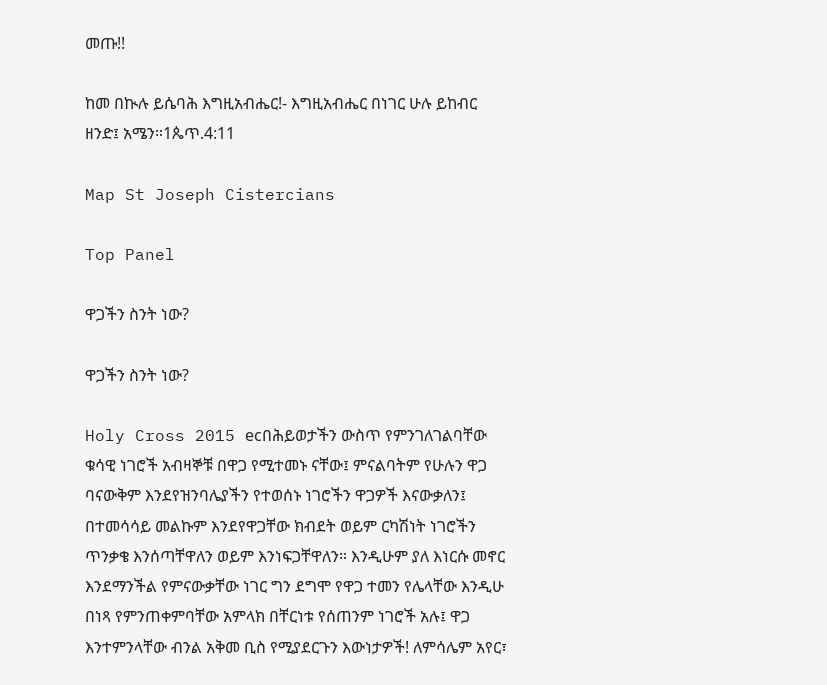መጡ!!

ከመ በኲሉ ይሴባሕ እግዚአብሔር!- እግዚአብሔር በነገር ሁሉ ይከብር ዘንድ፤ አሜን።1ጴጥ.4:11

Map St Joseph Cistercians

Top Panel

ዋጋችን ስንት ነው?

ዋጋችን ስንት ነው?

Holy Cross 2015 ecበሕይወታችን ውስጥ የምንገለገልባቸው ቁሳዊ ነገሮች አብዛኞቹ በዋጋ የሚተመኑ ናቸው፤ ምናልባትም የሁሉን ዋጋ ባናውቅም እንደየዝንባሌያችን የተወሰኑ ነገሮችን ዋጋዎች እናውቃለን፤ በተመሳሳይ መልኩም እንደየዋጋቸው ክብደት ወይም ርካሽነት ነገሮችን ጥንቃቄ እንሰጣቸዋለን ወይም እንነፍጋቸዋለን። እንዲሁም ያለ እነርሱ መኖር እንደማንችል የምናውቃቸው ነገር ግን ደግሞ የዋጋ ተመን የሌላቸው እንዲሁ በነጻ የምንጠቀምባቸው አምላክ በቸርነቱ የሰጠንም ነገሮች አሉ፤ ዋጋ እንተምንላቸው ብንል አቅመ ቢስ የሚያደርጉን እውነታዎች! ለምሳሌም አየር፣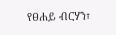የፀሐይ ብርሃን፣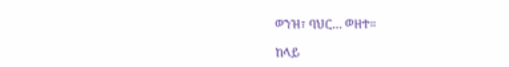ወንዝ፣ ባህር… ወዘተ።

ከላይ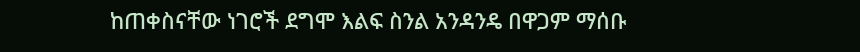ከጠቀስናቸው ነገሮች ደግሞ እልፍ ስንል አንዳንዴ በዋጋም ማሰቡ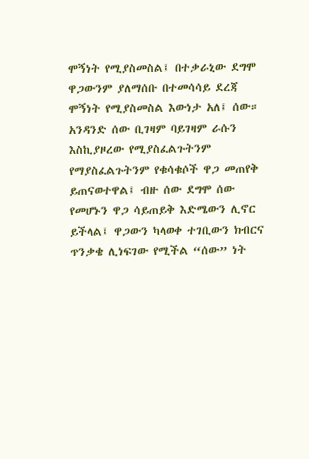ሞኝነት የሚያስመስል፤ በተቃራኒው ደግሞ ዋጋውንም ያለማሰቡ በተመሳሳይ ደረጃ ሞኝነት የሚያስመስል እውነታ አለ፤ ሰው። አንዳንድ ሰው ቢገዛም ባይገዛም ራሱን እስኪያዞረው የሚያስፈልጉትንም የማያስፈልጉትንም የቁሳቁሶች ዋጋ መጠየቅ ይጠናወተዋል፤ ብዙ ሰው ደግሞ ሰው የመሆኑን ዋጋ ሳይጠይቅ እድሜውን ሊኖር ይችላል፤ ዋጋውን ካላወቀ ተገቢውን ክብርና ጥንቃቄ ሊነፍገው የሚችል “ሰው” ነት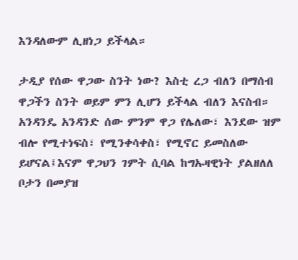እንዳለውም ሊዘነጋ ይችላል።

ታዲያ የሰው ዋጋው ስንት ነው? እስቲ ረጋ ብለን በማሰብ ዋጋችን ስንት ወይም ምን ሊሆን ይችላል ብለን እናስብ። አንዳንዴ አንዳንድ ሰው ምንም ዋጋ የሌለው፣ እንደው ዝም ብሎ የሚተነፍስ፣ የሚንቀሳቀስ፣ የሚኖር ይመስለው ይሆናል፤እናም ዋጋህን ገምት ሲባል ከግኡዛዊነት ያልዘለለ ቦታን በመያዝ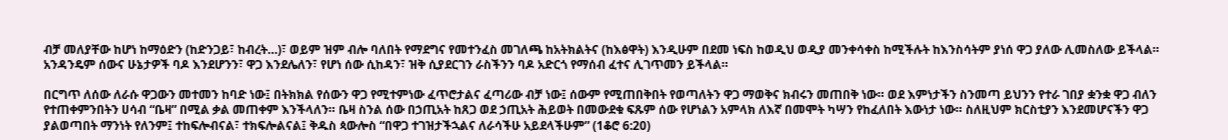ብቻ መለያቸው ከሆነ ከማዕድን (ከድንጋይ፣ ከብረት…)፣ ወይም ዝም ብሎ ባለበት የማደግና የመተንፈስ መገለጫ ከአትክልትና (ከእፅዋት) እንዲሁም በደመ ነፍስ ከወዲህ ወዲያ መንቀሳቀስ ከሚችሉት ከእንስሳትም ያነሰ ዋጋ ያለው ሊመስለው ይችላል። አንዳንዴም ሰውና ሁኔታዎች ባዶ እንደሆንን፣ ዋጋ እንደሌለን፣ የሆነ ሰው ሲከዳን፣ ዝቅ ሲያደርገን ራስችንን ባዶ አድርጎ የማሰብ ፈተና ሊገጥመን ይችላል።

በርግጥ ለሰው ለራሱ ዋጋውን መተመን ከባድ ነው፤ በትክክል የሰውን ዋጋ የሚተምነው ፈጥሮታልና ፈጣሪው ብቻ ነው፤ ሰውም የሚጠበቅበት የወጣለትን ዋጋ ማወቅና ክብሩን መጠበቅ ነው። ወደ እምነታችን ስንመጣ ይህንን የተራ ገበያ ቋንቋ ዋጋ ብለን የተጠቀምንበትን ሀሳብ “ቤዛ” በሚል ቃል መጠቀም እንችላለን። ቤዛ ስንል ሰው በኃጢአት ከጸጋ ወደ ኃጢአት ሕይወት በመውደቁ ፍጹም ሰው የሆነልን አምላክ ለእኛ በመሞት ካሣን የከፈለበት እውነታ ነው። ስለዚህም ክርስቲያን እንደመሆናችን ዋጋ ያልወጣበት ማንነት የለንም፤ ተከፍሎብናል፣ ተክፍሎልናል፤ ቅዱስ ጳውሎስ “በዋጋ ተገዝታችኋልና ለራሳችሁ አይደላችሁም” (1ቆሮ 6:20)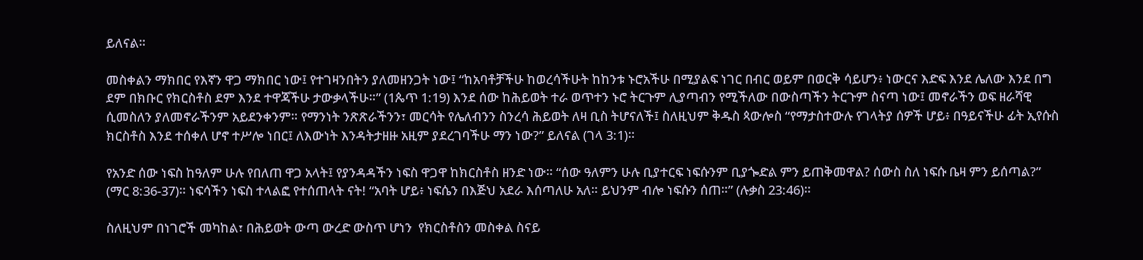ይለናል።

መስቀልን ማክበር የእኛን ዋጋ ማክበር ነው፤ የተገዛንበትን ያለመዘንጋት ነው፤ “ከአባቶቻችሁ ከወረሳችሁት ከከንቱ ኑሮአችሁ በሚያልፍ ነገር በብር ወይም በወርቅ ሳይሆን፥ ነውርና እድፍ እንደ ሌለው እንደ በግ ደም በክቡር የክርስቶስ ደም እንደ ተዋጃችሁ ታውቃላችሁ።” (1ጴጥ 1:19) እንደ ሰው ከሕይወት ተራ ወጥተን ኑሮ ትርጉም ሊያጣብን የሚችለው በውስጣችን ትርጉም ስናጣ ነው፤ መኖራችን ወፍ ዘራሻዊ ሲመስለን ያለመኖራችንም አይደንቀንም። የማንነት ንጽጽራችንን፣ መርሳት የሌለብንን ስንረሳ ሕይወት ለዛ ቢስ ትሆናለች፤ ስለዚህም ቅዱስ ጳውሎስ “የማታስተውሉ የገላትያ ሰዎች ሆይ፥ በዓይናችሁ ፊት ኢየሱስ ክርስቶስ እንደ ተሰቀለ ሆኖ ተሥሎ ነበር፤ ለእውነት እንዳትታዘዙ አዚም ያደረገባችሁ ማን ነው?” ይለናል (ገላ 3:1)።

የአንድ ሰው ነፍስ ከዓለም ሁሉ የበለጠ ዋጋ አላት፤ የያንዳዳችን ነፍስ ዋጋዋ ከክርስቶስ ዘንድ ነው። “ሰው ዓለምን ሁሉ ቢያተርፍ ነፍሱንም ቢያጐድል ምን ይጠቅመዋል? ሰውስ ስለ ነፍሱ ቤዛ ምን ይሰጣል?” (ማር 8:36-37)። ነፍሳችን ነፍስ ተላልፎ የተሰጠላት ናት! “አባት ሆይ፥ ነፍሴን በእጅህ አደራ እሰጣለሁ አለ። ይህንም ብሎ ነፍሱን ሰጠ።” (ሉቃስ 23:46)።

ስለዚህም በነገሮች መካከል፣ በሕይወት ውጣ ውረድ ውስጥ ሆነን  የክርስቶስን መስቀል ስናይ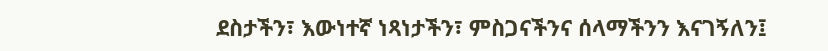ደስታችን፣ እውነተኛ ነጻነታችን፣ ምስጋናችንና ሰላማችንን እናገኝለን፤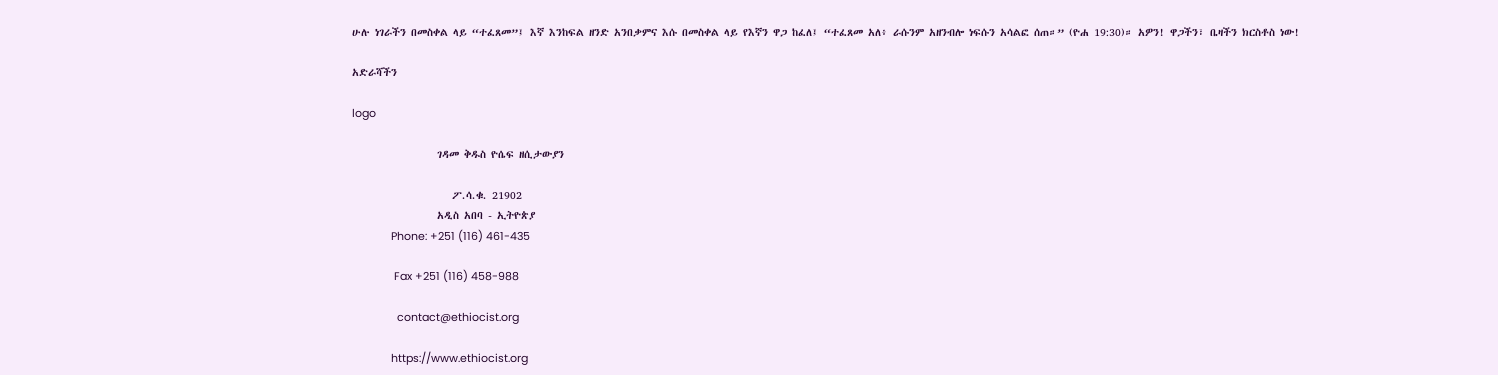ሁሉ ነገራችን በመስቀል ላይ “ተፈጸመ”፤ እኛ እንከፍል ዘንድ አንበቃምና እሱ በመስቀል ላይ የእኛን ዋጋ ከፈለ፤ “ተፈጸመ አለ፥ ራሱንም አዘንብሎ ነፍሱን አሳልፎ ሰጠ።” (ዮሐ 19:30)። አዎን! ዋጋችን፣ ቤዛችን ክርስቶስ ነው!

አድራሻችን

logo

                 ገዳመ ቅዱስ ዮሴፍ ዘሲታውያን

                    ፖ.ሳ.ቁ. 21902
                 አዲስ አበባ - ኢትዮጵያ
             Phone: +251 (116) 461-435

              Fax +251 (116) 458-988

               contact@ethiocist.org

             https://www.ethiocist.org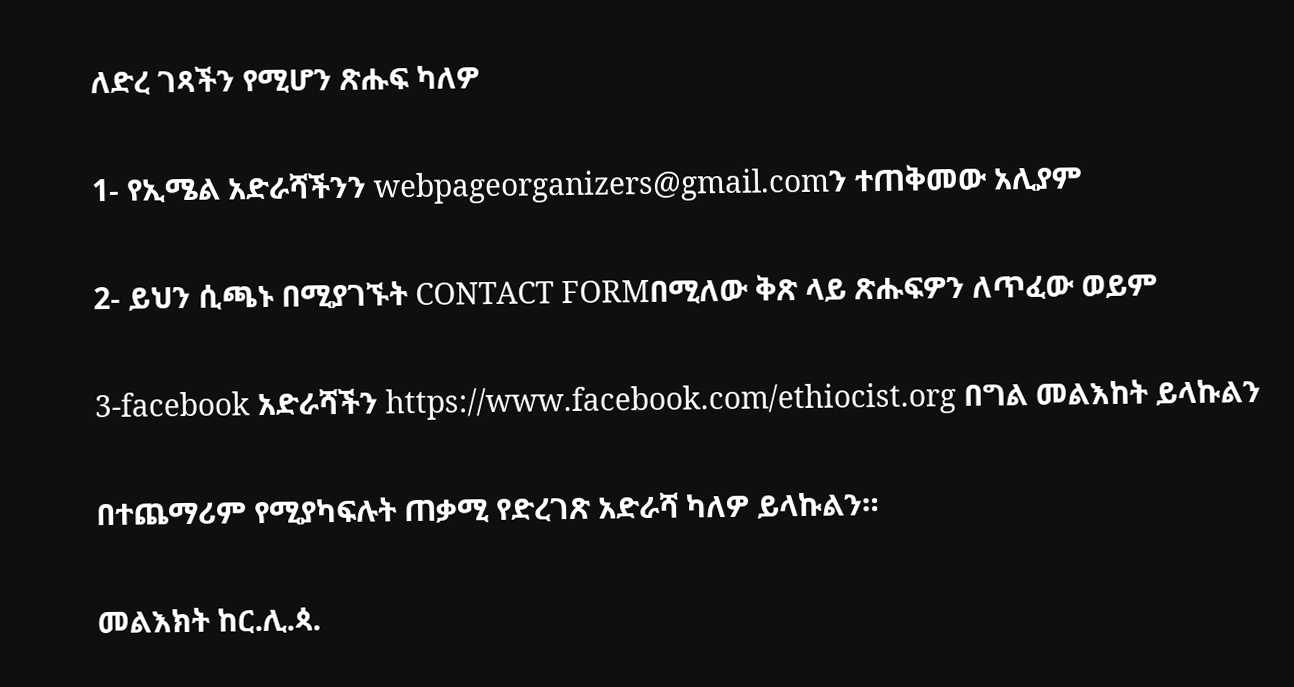ለድረ ገጻችን የሚሆን ጽሑፍ ካለዎ

1- የኢሜል አድራሻችንን webpageorganizers@gmail.comን ተጠቅመው አሊያም

2- ይህን ሲጫኑ በሚያገኙት CONTACT FORMበሚለው ቅጽ ላይ ጽሑፍዎን ለጥፈው ወይም

3-facebook አድራሻችን https://www.facebook.com/ethiocist.org በግል መልእከት ይላኩልን

በተጨማሪም የሚያካፍሉት ጠቃሚ የድረገጽ አድራሻ ካለዎ ይላኩልን።

መልእክት ከር.ሊ.ጳ.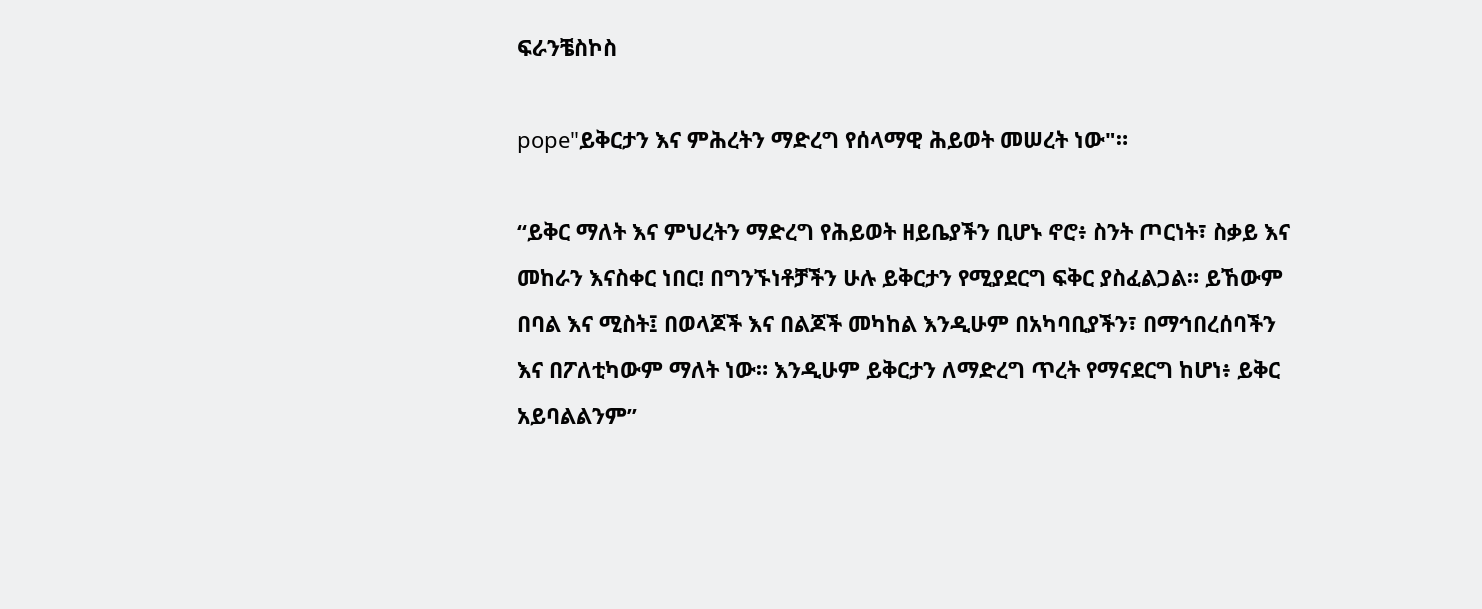ፍራንቼስኮስ

pope"ይቅርታን እና ምሕረትን ማድረግ የሰላማዊ ሕይወት መሠረት ነው"።

“ይቅር ማለት እና ምህረትን ማድረግ የሕይወት ዘይቤያችን ቢሆኑ ኖሮ፥ ስንት ጦርነት፣ ስቃይ እና መከራን እናስቀር ነበር! በግንኙነቶቻችን ሁሉ ይቅርታን የሚያደርግ ፍቅር ያስፈልጋል። ይኸውም በባል እና ሚስት፤ በወላጆች እና በልጆች መካከል እንዲሁም በአካባቢያችን፣ በማኅበረሰባችን እና በፖለቲካውም ማለት ነው። እንዲሁም ይቅርታን ለማድረግ ጥረት የማናደርግ ከሆነ፥ ይቅር አይባልልንም”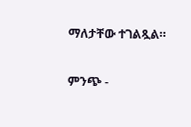ማለታቸው ተገልጿል።

ምንጭ -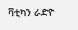ቫቲካን ራድዮ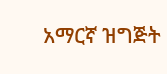አማርኛ ዝግጅት